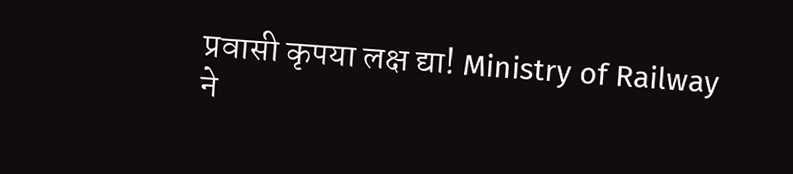प्रवासी कृपया लक्ष द्या! Ministry of Railway ने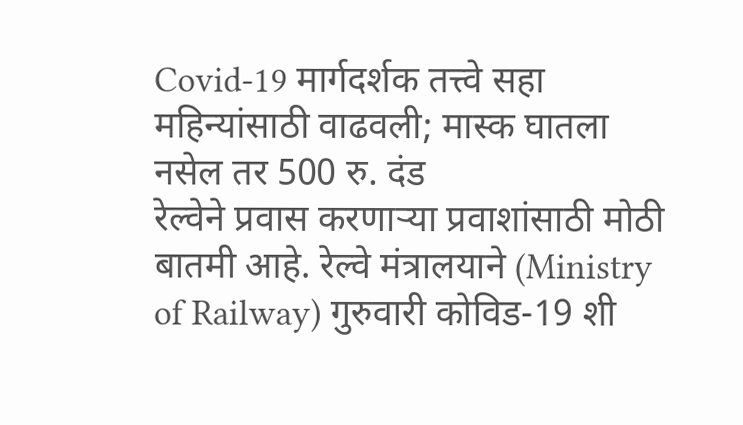Covid-19 मार्गदर्शक तत्त्वे सहा महिन्यांसाठी वाढवली; मास्क घातला नसेल तर 500 रु. दंड
रेल्वेने प्रवास करणाऱ्या प्रवाशांसाठी मोठी बातमी आहे. रेल्वे मंत्रालयाने (Ministry of Railway) गुरुवारी कोविड-19 शी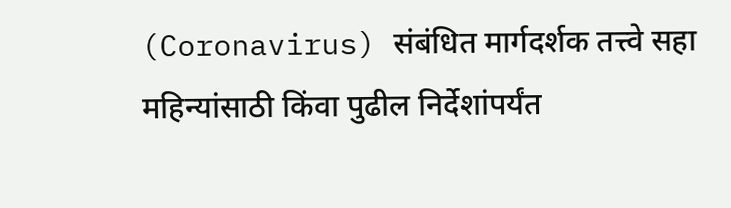(Coronavirus) संबंधित मार्गदर्शक तत्त्वे सहा महिन्यांसाठी किंवा पुढील निर्देशांपर्यंत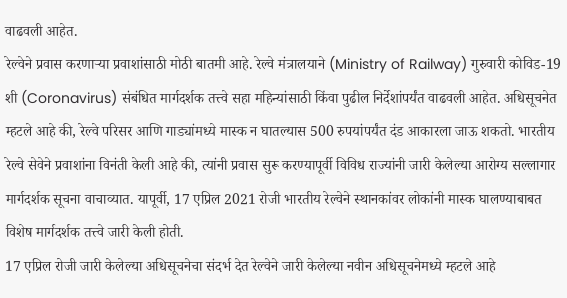वाढवली आहेत.
रेल्वेने प्रवास करणाऱ्या प्रवाशांसाठी मोठी बातमी आहे. रेल्वे मंत्रालयाने (Ministry of Railway) गुरुवारी कोविड-19 शी (Coronavirus) संबंधित मार्गदर्शक तत्त्वे सहा महिन्यांसाठी किंवा पुढील निर्देशांपर्यंत वाढवली आहेत. अधिसूचनेत म्हटले आहे की, रेल्वे परिसर आणि गाड्यांमध्ये मास्क न घातल्यास 500 रुपयांपर्यंत दंड आकारला जाऊ शकतो. भारतीय रेल्वे सेवेने प्रवाशांना विनंती केली आहे की, त्यांनी प्रवास सुरू करण्यापूर्वी विविध राज्यांनी जारी केलेल्या आरोग्य सल्लागार मार्गदर्शक सूचना वाचाव्यात. यापूर्वी, 17 एप्रिल 2021 रोजी भारतीय रेल्वेने स्थानकांवर लोकांनी मास्क घालण्याबाबत विशेष मार्गदर्शक तत्त्वे जारी केली होती.
17 एप्रिल रोजी जारी केलेल्या अधिसूचनेचा संदर्भ देत रेल्वेने जारी केलेल्या नवीन अधिसूचनेमध्ये म्हटले आहे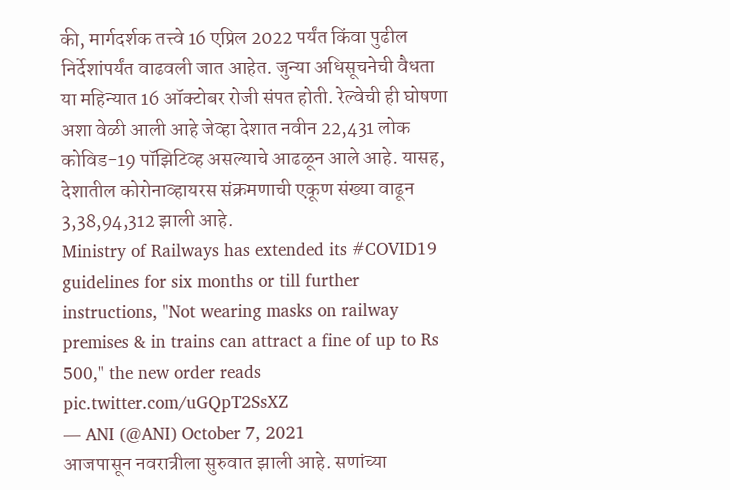की, मार्गदर्शक तत्त्वे 16 एप्रिल 2022 पर्यंत किंवा पुढील निर्देशांपर्यंत वाढवली जात आहेत. जुन्या अधिसूचनेची वैधता या महिन्यात 16 ऑक्टोबर रोजी संपत होती. रेल्वेची ही घोषणा अशा वेळी आली आहे जेव्हा देशात नवीन 22,431 लोक कोविड-19 पॉझिटिव्ह असल्याचे आढळून आले आहे. यासह, देशातील कोरोनाव्हायरस संक्रमणाची एकूण संख्या वाढून 3,38,94,312 झाली आहे.
Ministry of Railways has extended its #COVID19 guidelines for six months or till further instructions, "Not wearing masks on railway premises & in trains can attract a fine of up to Rs 500," the new order reads pic.twitter.com/uGQpT2SsXZ
— ANI (@ANI) October 7, 2021
आजपासून नवरात्रीला सुरुवात झाली आहे. सणांच्या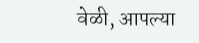वेळी, आपल्या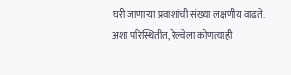घरी जाणाऱ्या प्रवाशांची संख्या लक्षणीय वाढते. अशा परिस्थितीत, रेल्वेला कोणत्याही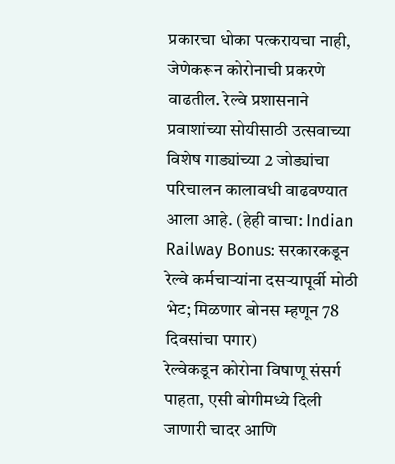प्रकारचा धोका पत्करायचा नाही, जेणेकरून कोरोनाची प्रकरणे वाढतील. रेल्वे प्रशासनाने प्रवाशांच्या सोयीसाठी उत्सवाच्या विशेष गाड्यांच्या 2 जोड्यांचा परिचालन कालावधी वाढवण्यात आला आहे. (हेही वाचा: Indian Railway Bonus: सरकारकडून रेल्वे कर्मचाऱ्यांना दसऱ्यापूर्वी मोठी भेट; मिळणार बोनस म्हणून 78 दिवसांचा पगार)
रेल्वेकडून कोरोना विषाणू संसर्ग पाहता, एसी बोगीमध्ये दिली जाणारी चादर आणि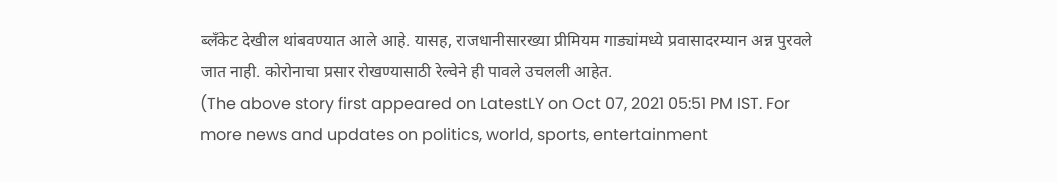ब्लँकेट देखील थांबवण्यात आले आहे. यासह, राजधानीसारख्या प्रीमियम गाड्यांमध्ये प्रवासादरम्यान अन्न पुरवले जात नाही. कोरोनाचा प्रसार रोखण्यासाठी रेल्वेने ही पावले उचलली आहेत.
(The above story first appeared on LatestLY on Oct 07, 2021 05:51 PM IST. For more news and updates on politics, world, sports, entertainment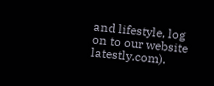and lifestyle, log on to our website latestly.com).